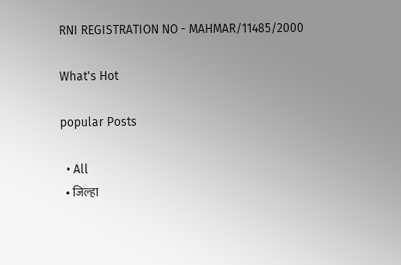RNI REGISTRATION NO - MAHMAR/11485/2000

What's Hot

popular Posts

  • All
  • जिल्हा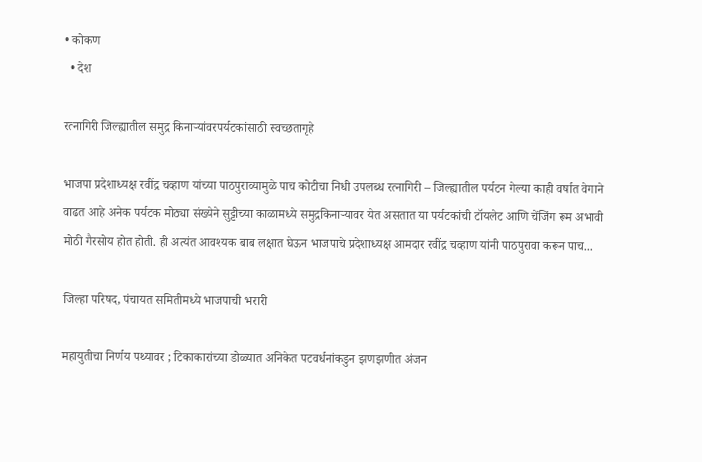• कोकण
  • देश

रत्नागिरी जिल्ह्यातील समुद्र किनाऱ्यांवरपर्यटकांसाठी स्वच्छतागृहे

भाजपा प्रदेशाध्यक्ष रवींद्र चव्हाण यांच्या पाठपुराव्यामुळे पाच कोटीचा निधी उपलब्ध रत्नागिरी – जिल्ह्यातील पर्यटन गेल्या काही वर्षात वेगाने वाढत आहे अनेक पर्यटक मोठ्या संख्येने सुट्टीच्या काळामध्ये समुद्रकिनाऱ्यावर येत असतात या पर्यटकांची टॉयलेट आणि चेंजिंग रूम अभावी मोठी गैरसोय होत होती. ही अत्यंत आवश्यक बाब लक्षात घेऊन भाजपाचे प्रदेशाध्यक्ष आमदार रवींद्र चव्हाण यांनी पाठपुरावा करून पाच...

जिल्हा परिषद, पंचायत समितीमध्ये भाजपाची भरारी

महायुतीचा निर्णय पथ्यावर ; टिकाकारांच्या डोळ्यात अनिकेत पटवर्धनांकडुन झणझणीत अंजन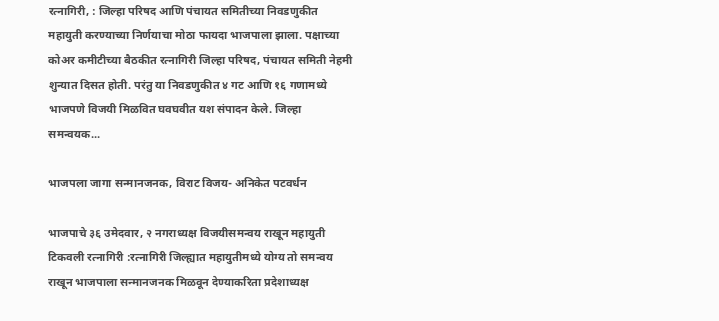रत्नागिरी, : जिल्हा परिषद आणि पंचायत समितीच्या निवडणुकीत महायुती करण्याच्या निर्णयाचा मोठा फायदा भाजपाला झाला. पक्षाच्या कोअर कमीटीच्या बैठकीत रत्नागिरी जिल्हा परिषद, पंचायत समिती नेहमी शुन्यात दिसत होती. परंतु या निवडणुकीत ४ गट आणि १६ गणामध्ये भाजपणे विजयी मिळवित घवघवीत यश संपादन केले. जिल्हा समन्वयक...

भाजपला जागा सन्मानजनक, विराट विजय- अनिकेत पटवर्धन

भाजपाचे ३६ उमेदवार, २ नगराध्यक्ष विजयीसमन्वय राखून महायुती टिकवली रत्नागिरी :रत्नागिरी जिल्ह्यात महायुतीमध्ये योग्य तो समन्वय राखून भाजपाला सन्मानजनक मिळवून देण्याकरिता प्रदेशाध्यक्ष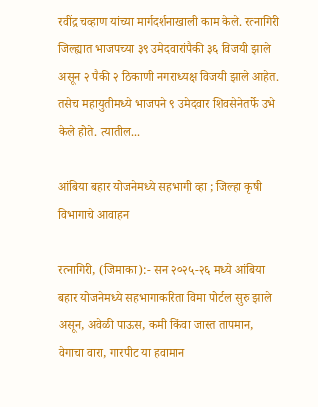रवींद्र चव्हाण यांच्या मार्गदर्शनाखाली काम केले. रत्नागिरी जिल्ह्यात भाजपच्या ३९ उमेदवारांपैकी ३६ विजयी झाले असून २ पैकी २ ठिकाणी नगराध्यक्ष विजयी झाले आहेत. तसेच महायुतीमध्ये भाजपने ९ उमेदवार शिवसेनेतर्फे उभे केले होते. त्यातील...

आंबिया बहार योजनेमध्ये सहभागी व्हा ; जिल्हा कृषी विभागाचे आवाहन

रत्नागिरी, (जिमाका):- सन २०२५-२६ मध्ये आंबिया बहार योजनेमध्ये सहभागाकरिता विमा पोर्टल सुरु झाले असून, अवेळी पाऊस, कमी किंवा जास्त तापमान, वेगाचा वारा, गारपीट या हवामान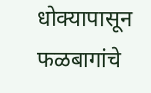धोक्यापासून फळबागांचे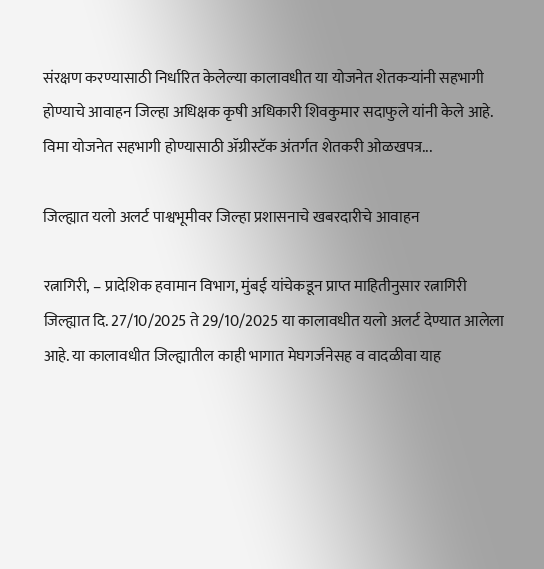संरक्षण करण्यासाठी निर्धारित केलेल्या कालावधीत या योजनेत शेतकऱ्यांनी सहभागी होण्याचे आवाहन जिल्हा अधिक्षक कृषी अधिकारी शिवकुमार सदाफुले यांनी केले आहे. विमा योजनेत सहभागी होण्यासाठी ॲग्रीस्टॅक अंतर्गत शेतकरी ओळखपत्र...

जिल्ह्यात यलो अलर्ट पाश्वभूमीवर जिल्हा प्रशासनाचे खबरदारीचे आवाहन

रत्नागिरी, – प्रादेशिक हवामान विभाग, मुंबई यांचेकडून प्राप्त माहितीनुसार रत्नागिरी जिल्ह्यात दि. 27/10/2025 ते 29/10/2025 या कालावधीत यलो अलर्ट देण्यात आलेला आहे. या कालावधीत जिल्ह्यातील काही भागात मेघगर्जनेसह व वादळीवा याह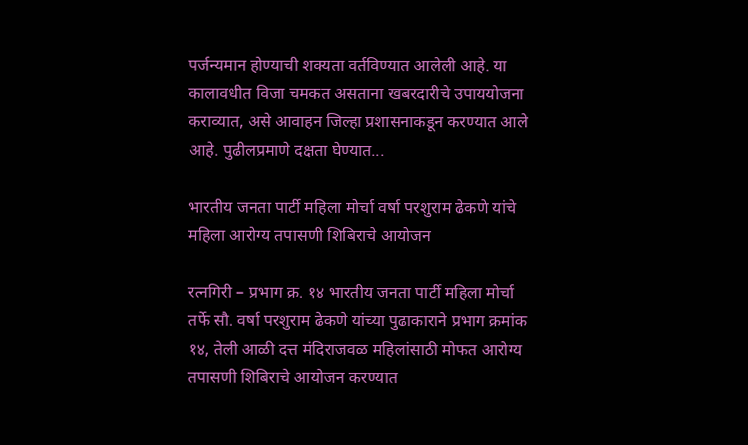पर्जन्यमान होण्याची शक्यता वर्तविण्यात आलेली आहे. या कालावधीत विजा चमकत असताना खबरदारीचे उपाययोजना कराव्यात, असे आवाहन जिल्हा प्रशासनाकडून करण्यात आले आहे. पुढीलप्रमाणे दक्षता घेण्यात...

भारतीय जनता पार्टी महिला मोर्चा वर्षा परशुराम ढेकणे यांचे महिला आरोग्य तपासणी शिबिराचे आयोजन

रत्नगिरी – प्रभाग क्र. १४ भारतीय जनता पार्टी महिला मोर्चा तर्फे सौ. वर्षा परशुराम ढेकणे यांच्या पुढाकाराने प्रभाग क्रमांक १४, तेली आळी दत्त मंदिराजवळ महिलांसाठी मोफत आरोग्य तपासणी शिबिराचे आयोजन करण्यात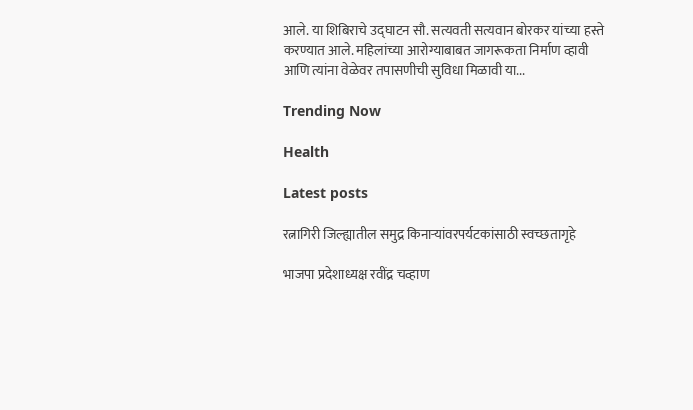आले. या शिबिराचे उद्घाटन सौ. सत्यवती सत्यवान बोरकर यांच्या हस्ते करण्यात आले. महिलांच्या आरोग्याबाबत जागरूकता निर्माण व्हावी आणि त्यांना वेळेवर तपासणीची सुविधा मिळावी या...

Trending Now

Health

Latest posts

रत्नागिरी जिल्ह्यातील समुद्र किनाऱ्यांवरपर्यटकांसाठी स्वच्छतागृहे

भाजपा प्रदेशाध्यक्ष रवींद्र चव्हाण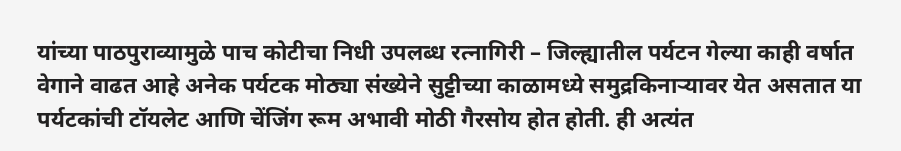यांच्या पाठपुराव्यामुळे पाच कोटीचा निधी उपलब्ध रत्नागिरी – जिल्ह्यातील पर्यटन गेल्या काही वर्षात वेगाने वाढत आहे अनेक पर्यटक मोठ्या संख्येने सुट्टीच्या काळामध्ये समुद्रकिनाऱ्यावर येत असतात या पर्यटकांची टॉयलेट आणि चेंजिंग रूम अभावी मोठी गैरसोय होत होती. ही अत्यंत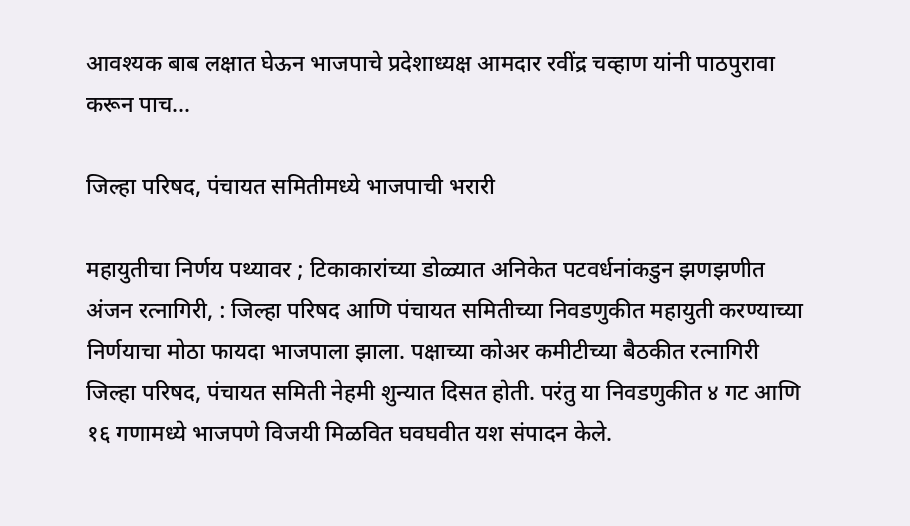आवश्यक बाब लक्षात घेऊन भाजपाचे प्रदेशाध्यक्ष आमदार रवींद्र चव्हाण यांनी पाठपुरावा करून पाच...

जिल्हा परिषद, पंचायत समितीमध्ये भाजपाची भरारी

महायुतीचा निर्णय पथ्यावर ; टिकाकारांच्या डोळ्यात अनिकेत पटवर्धनांकडुन झणझणीत अंजन रत्नागिरी, : जिल्हा परिषद आणि पंचायत समितीच्या निवडणुकीत महायुती करण्याच्या निर्णयाचा मोठा फायदा भाजपाला झाला. पक्षाच्या कोअर कमीटीच्या बैठकीत रत्नागिरी जिल्हा परिषद, पंचायत समिती नेहमी शुन्यात दिसत होती. परंतु या निवडणुकीत ४ गट आणि १६ गणामध्ये भाजपणे विजयी मिळवित घवघवीत यश संपादन केले.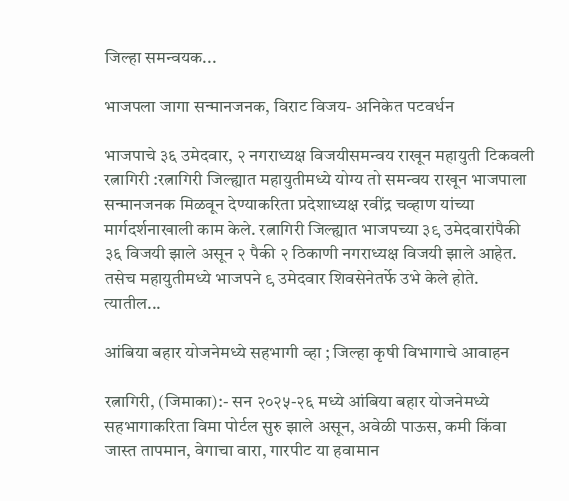जिल्हा समन्वयक...

भाजपला जागा सन्मानजनक, विराट विजय- अनिकेत पटवर्धन

भाजपाचे ३६ उमेदवार, २ नगराध्यक्ष विजयीसमन्वय राखून महायुती टिकवली रत्नागिरी :रत्नागिरी जिल्ह्यात महायुतीमध्ये योग्य तो समन्वय राखून भाजपाला सन्मानजनक मिळवून देण्याकरिता प्रदेशाध्यक्ष रवींद्र चव्हाण यांच्या मार्गदर्शनाखाली काम केले. रत्नागिरी जिल्ह्यात भाजपच्या ३९ उमेदवारांपैकी ३६ विजयी झाले असून २ पैकी २ ठिकाणी नगराध्यक्ष विजयी झाले आहेत. तसेच महायुतीमध्ये भाजपने ९ उमेदवार शिवसेनेतर्फे उभे केले होते. त्यातील...

आंबिया बहार योजनेमध्ये सहभागी व्हा ; जिल्हा कृषी विभागाचे आवाहन

रत्नागिरी, (जिमाका):- सन २०२५-२६ मध्ये आंबिया बहार योजनेमध्ये सहभागाकरिता विमा पोर्टल सुरु झाले असून, अवेळी पाऊस, कमी किंवा जास्त तापमान, वेगाचा वारा, गारपीट या हवामान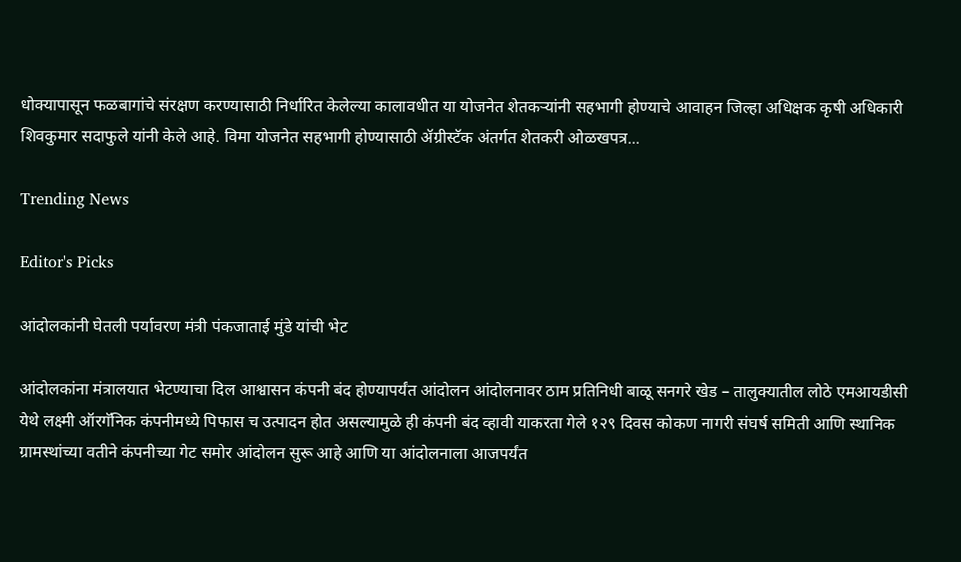धोक्यापासून फळबागांचे संरक्षण करण्यासाठी निर्धारित केलेल्या कालावधीत या योजनेत शेतकऱ्यांनी सहभागी होण्याचे आवाहन जिल्हा अधिक्षक कृषी अधिकारी शिवकुमार सदाफुले यांनी केले आहे. विमा योजनेत सहभागी होण्यासाठी ॲग्रीस्टॅक अंतर्गत शेतकरी ओळखपत्र...

Trending News

Editor's Picks

आंदोलकांनी घेतली पर्यावरण मंत्री पंकजाताई मुंडे यांची भेट

आंदोलकांना मंत्रालयात भेटण्याचा दिल आश्वासन कंपनी बंद होण्यापर्यंत आंदोलन आंदोलनावर ठाम प्रतिनिधी बाळू सनगरे खेड – तालुक्यातील लोठे एमआयडीसी येथे लक्ष्मी ऑरगॅनिक कंपनीमध्ये पिफास च उत्पादन होत असल्यामुळे ही कंपनी बंद व्हावी याकरता गेले १२९ दिवस कोकण नागरी संघर्ष समिती आणि स्थानिक ग्रामस्थांच्या वतीने कंपनीच्या गेट समोर आंदोलन सुरू आहे आणि या आंदोलनाला आजपर्यंत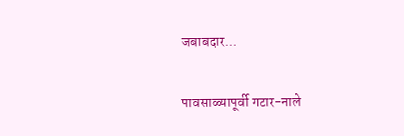जबाबदार...

पावसाळ्यापूर्वी गटार-नाले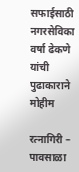सफाईसाठी नगरसेविका वर्षा ढेकणे यांची पुढाकाराने मोहीम

रत्नागिरी – पावसाळा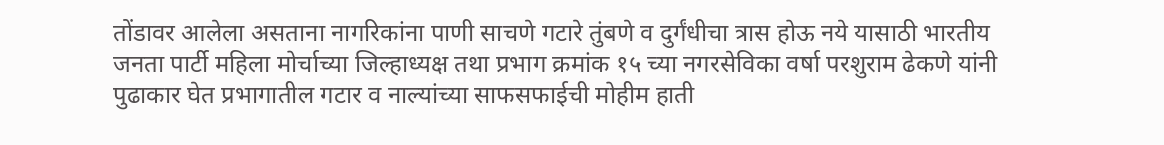तोंडावर आलेला असताना नागरिकांना पाणी साचणे गटारे तुंबणे व दुर्गंधीचा त्रास होऊ नये यासाठी भारतीय जनता पार्टी महिला मोर्चाच्या जिल्हाध्यक्ष तथा प्रभाग क्रमांक १५ च्या नगरसेविका वर्षा परशुराम ढेकणे यांनी पुढाकार घेत प्रभागातील गटार व नाल्यांच्या साफसफाईची मोहीम हाती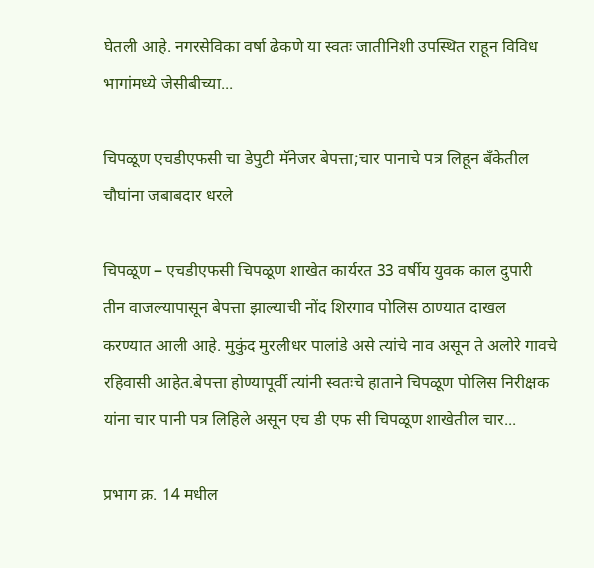घेतली आहे. नगरसेविका वर्षा ढेकणे या स्वतः जातीनिशी उपस्थित राहून विविध भागांमध्ये जेसीबीच्या...

चिपळूण एचडीएफसी चा डेपुटी मॅनेजर बेपत्ता;चार पानाचे पत्र लिहून बँकेतील चौघांना जबाबदार धरले

चिपळूण – एचडीएफसी चिपळूण शाखेत कार्यरत 33 वर्षीय युवक काल दुपारी तीन वाजल्यापासून बेपत्ता झाल्याची नोंद शिरगाव पोलिस ठाण्यात दाखल करण्यात आली आहे. मुकुंद मुरलीधर पालांडे असे त्यांचे नाव असून ते अलोरे गावचे रहिवासी आहेत.बेपत्ता होण्यापूर्वी त्यांनी स्वतःचे हाताने चिपळूण पोलिस निरीक्षक यांना चार पानी पत्र लिहिले असून एच डी एफ सी चिपळूण शाखेतील चार...

प्रभाग क्र. 14 मधील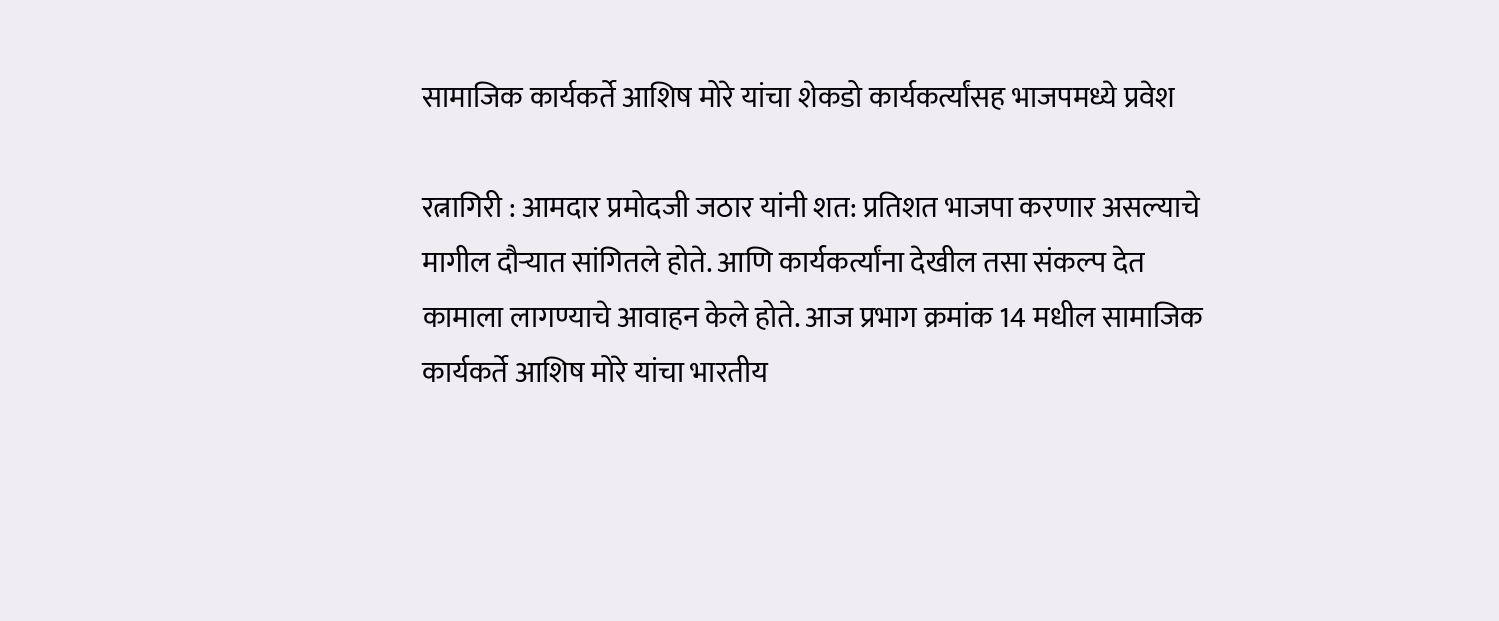सामाजिक कार्यकर्ते आशिष मोरे यांचा शेकडो कार्यकर्त्यांसह भाजपमध्ये प्रवेश

रत्नागिरी : आमदार प्रमोदजी जठार यांनी शत: प्रतिशत भाजपा करणार असल्याचे मागील दौऱ्यात सांगितले होते. आणि कार्यकर्त्यांना देखील तसा संकल्प देत कामाला लागण्याचे आवाहन केले होते. आज प्रभाग क्रमांक 14 मधील सामाजिक कार्यकर्ते आशिष मोरे यांचा भारतीय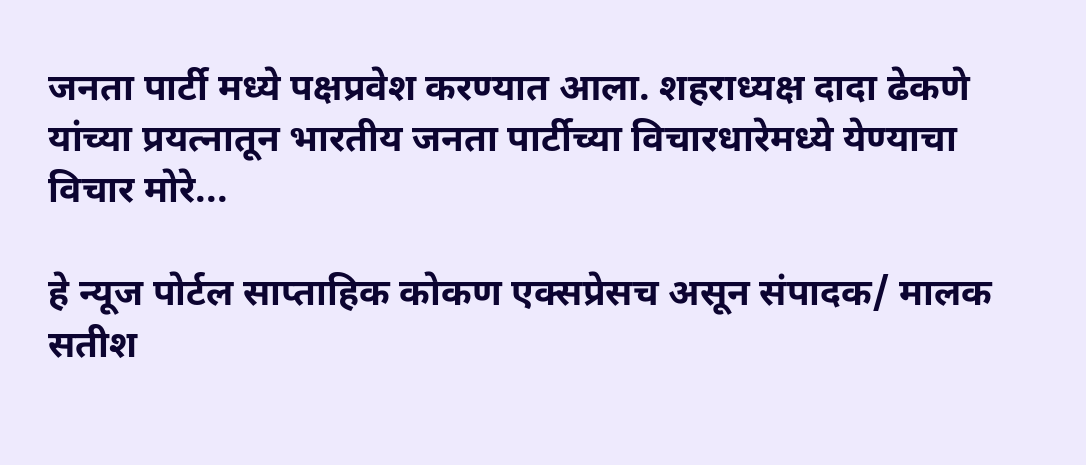जनता पार्टी मध्ये पक्षप्रवेश करण्यात आला. शहराध्यक्ष दादा ढेकणे यांच्या प्रयत्नातून भारतीय जनता पार्टीच्या विचारधारेमध्ये येण्याचा विचार मोरे...

हे न्यूज पोर्टल साप्ताहिक कोकण एक्सप्रेसच असून संपादक/ मालक सतीश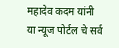महादेव कदम यांनी या न्यूज पोर्टल चे सर्व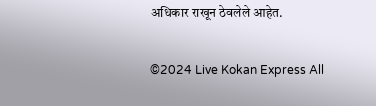अधिकार राखून ठेवलेले आहेत.

©2024 Live Kokan Express All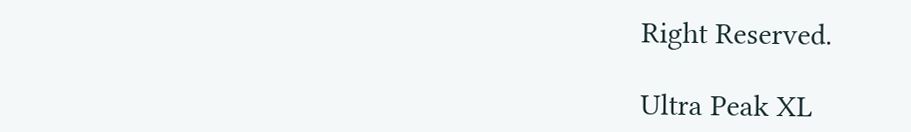Right Reserved.

Ultra Peak XL